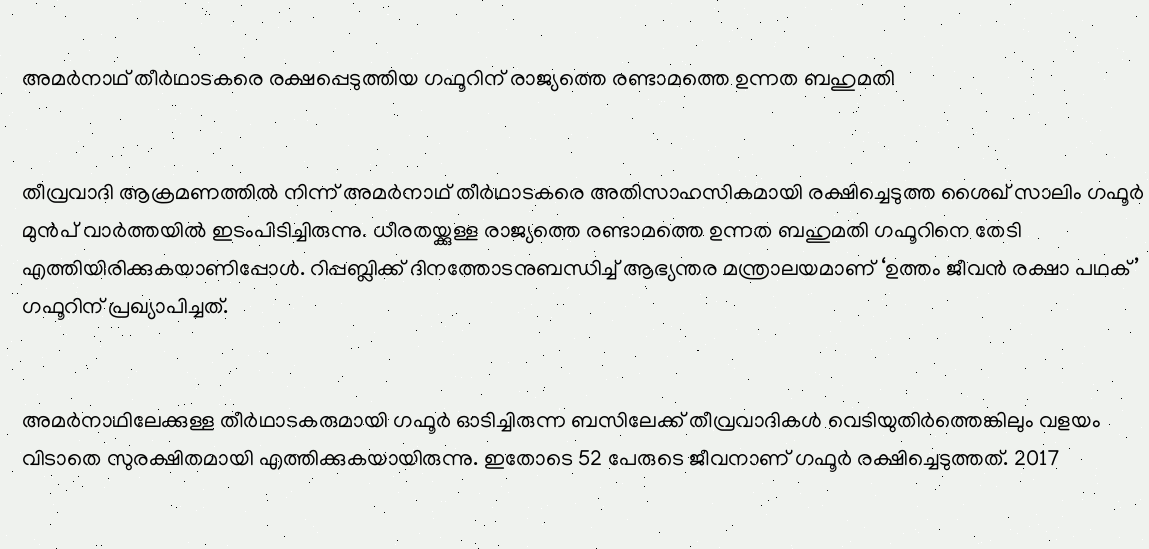അമര്‍നാഥ് തീര്‍ഥാടകരെ രക്ഷപ്പെടുത്തിയ ഗഫൂറിന് രാജ്യത്തെ രണ്ടാമത്തെ ഉന്നത ബഹുമതി


തീവ്രവാദി ആക്രമണത്തില്‍ നിന്ന് അമര്‍നാഥ് തീര്‍ഥാടകരെ അതിസാഹസികമായി രക്ഷിച്ചെടുത്ത ശൈഖ് സാലിം ഗഫൂര്‍ മുന്‍പ് വാര്‍ത്തയില്‍ ഇടംപിടിച്ചിരുന്നു. ധീരതയ്ക്കുള്ള രാജ്യത്തെ രണ്ടാമത്തെ ഉന്നത ബഹുമതി ഗഫൂറിനെ തേടി എത്തിയിരിക്കുകയാണിപ്പോള്‍. റിപ്പബ്ലിക്ക് ദിനത്തോടനുബന്ധിച്ച് ആഭ്യന്തര മന്ത്രാലയമാണ് ‘ഉത്തം ജീവന്‍ രക്ഷാ പഥക്’ ഗഫൂറിന് പ്രഖ്യാപിച്ചത്.


അമര്‍നാഥിലേക്കുള്ള തീര്‍ഥാടകരുമായി ഗഫൂര്‍ ഓടിച്ചിരുന്ന ബസിലേക്ക് തീവ്രവാദികള്‍ വെടിയുതിര്‍ത്തെങ്കിലും വളയം വിടാതെ സുരക്ഷിതമായി എത്തിക്കുകയായിരുന്നു. ഇതോടെ 52 പേരുടെ ജീവനാണ് ഗഫൂര്‍ രക്ഷിച്ചെടുത്തത്. 2017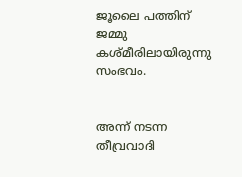ജൂലൈ പത്തിന് ജമ്മു കശ്മീരിലായിരുന്നു സംഭവം.


അന്ന് നടന്ന തീവ്രവാദി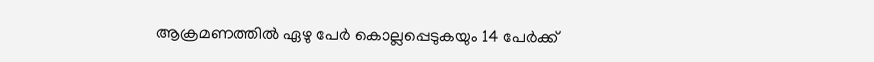ആക്രമണത്തില്‍ ഏഴു പേര്‍ കൊല്ലപ്പെടുകയും 14 പേര്‍ക്ക്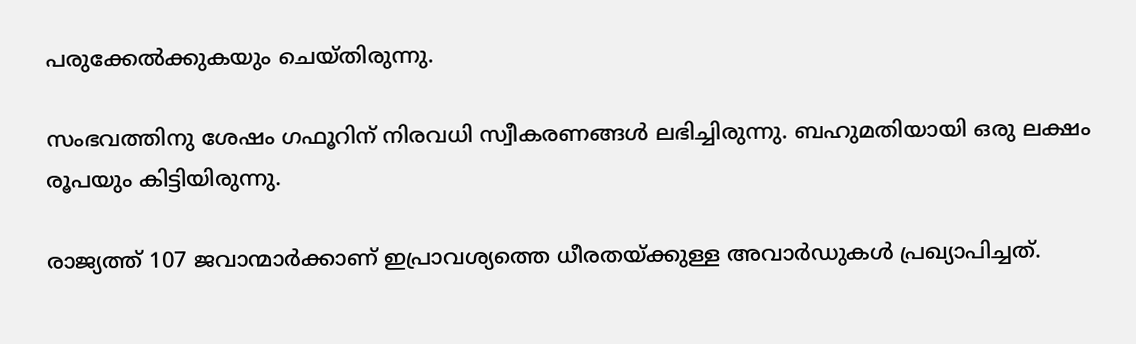പരുക്കേല്‍ക്കുകയും ചെയ്തിരുന്നു.

സംഭവത്തിനു ശേഷം ഗഫൂറിന് നിരവധി സ്വീകരണങ്ങള്‍ ലഭിച്ചിരുന്നു. ബഹുമതിയായി ഒരു ലക്ഷം രൂപയും കിട്ടിയിരുന്നു.

രാജ്യത്ത് 107 ജവാന്മാര്‍ക്കാണ് ഇപ്രാവശ്യത്തെ ധീരതയ്ക്കുള്ള അവാര്‍ഡുകള്‍ പ്രഖ്യാപിച്ചത്.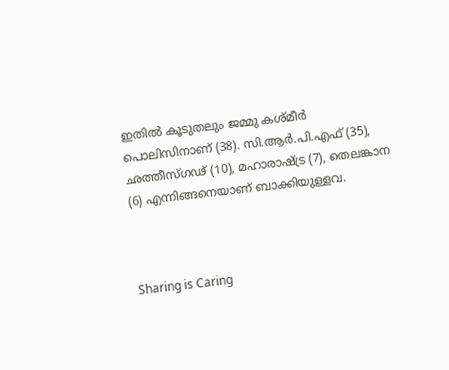ഇതില്‍ കൂടുതലും ജമ്മു കശ്മീര്‍ പൊലിസിനാണ് (38). സി.ആര്‍.പി.എഫ് (35), ഛത്തീസ്ഗഢ് (10), മഹാരാഷ്ട്ര (7), തെലങ്കാന (6) എന്നിങ്ങനെയാണ് ബാക്കിയുള്ളവ.



Sharing is Caring